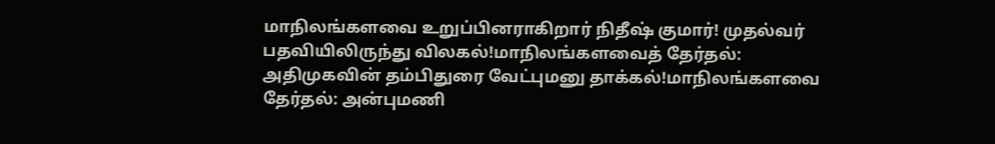மாநிலங்களவை உறுப்பினராகிறார் நிதீஷ் குமார்! முதல்வர் பதவியிலிருந்து விலகல்!மாநிலங்களவைத் தேர்தல்: அதிமுகவின் தம்பிதுரை வேட்புமனு தாக்கல்!மாநிலங்களவை தேர்தல்: அன்புமணி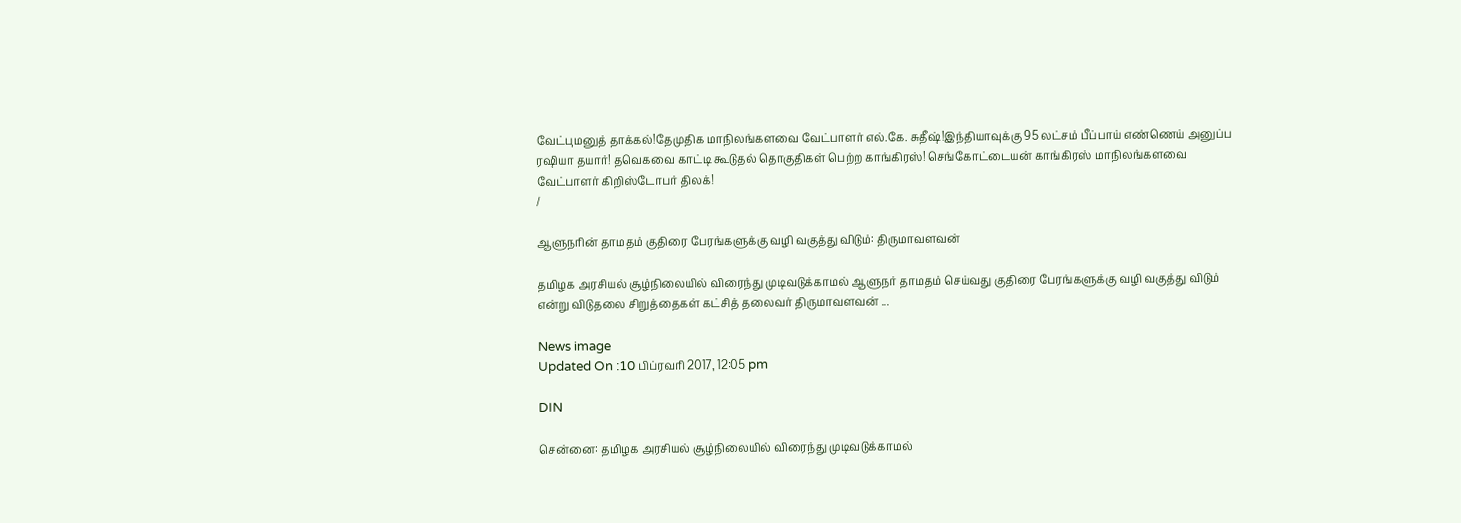வேட்புமனுத் தாக்கல்!தேமுதிக மாநிலங்களவை வேட்பாளர் எல்.கே. சுதீஷ்!இந்தியாவுக்கு 95 லட்சம் பீப்பாய் எண்ணெய் அனுப்ப ரஷியா தயார்! தவெகவை காட்டி கூடுதல் தொகுதிகள் பெற்ற காங்கிரஸ்! செங்கோட்டையன் காங்கிரஸ் மாநிலங்களவை வேட்பாளர் கிறிஸ்டோபர் திலக்!
/

ஆளுநரின் தாமதம் குதிரை பேரங்களுக்கு வழி வகுத்து விடும்: திருமாவளவன்

தமிழக அரசியல் சூழ்நிலையில் விரைந்து முடிவடுக்காமல் ஆளுநர் தாமதம் செய்வது குதிரை பேரங்களுக்கு வழி வகுத்து விடும் என்று விடுதலை சிறுத்தைகள் கட்சித் தலைவர் திருமாவளவன் ...

News image
Updated On :10 பிப்ரவரி 2017, 12:05 pm

DIN

சென்னை: தமிழக அரசியல் சூழ்நிலையில் விரைந்து முடிவடுக்காமல்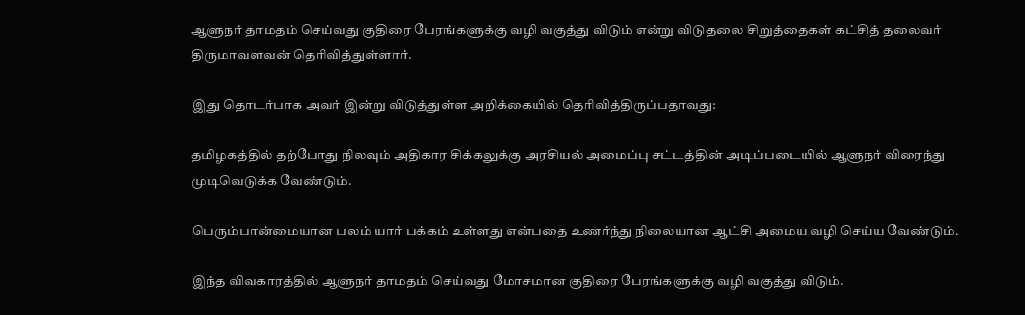ஆளுநர் தாமதம் செய்வது குதிரை பேரங்களுக்கு வழி வகுத்து விடும் என்று விடுதலை சிறுத்தைகள் கட்சித் தலைவர் திருமாவளவன் தெரிவித்துள்ளார்.

இது தொடர்பாக அவர் இன்று விடுத்துள்ள அறிக்கையில் தெரிவித்திருப்பதாவது:

தமிழகத்தில் தற்போது நிலவும் அதிகார சிக்கலுக்கு அரசியல் அமைப்பு சட்டத்தின் அடிப்படையில் ஆளுநர் விரைந்து முடிவெடுக்க வேண்டும்.

பெரும்பான்மையான பலம் யார் பக்கம் உள்ளது என்பதை உணர்ந்து நிலையான ஆட்சி அமைய வழி செய்ய வேண்டும்.

இந்த விவகாரத்தில் ஆளுநர் தாமதம் செய்வது மோசமான குதிரை பேரங்களுக்கு வழி வகுத்து விடும்.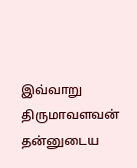இவ்வாறு திருமாவளவன் தன்னுடைய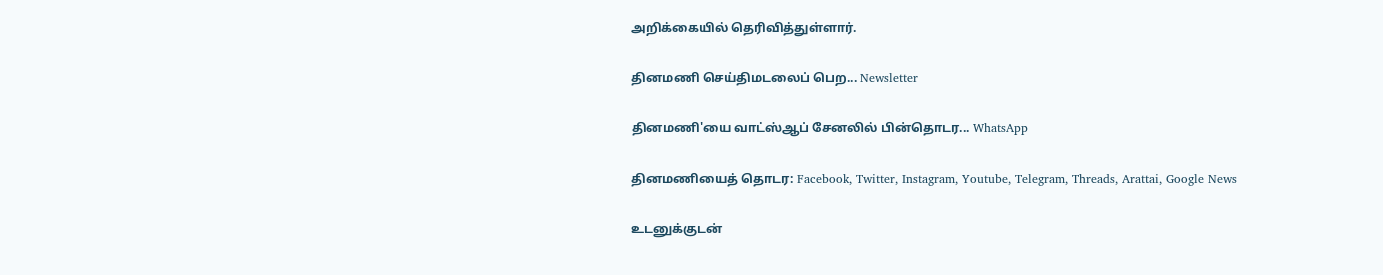அறிக்கையில் தெரிவித்துள்ளார்.

தினமணி செய்திமடலைப் பெற... Newsletter

தினமணி'யை வாட்ஸ்ஆப் சேனலில் பின்தொடர... WhatsApp

தினமணியைத் தொடர: Facebook, Twitter, Instagram, Youtube, Telegram, Threads, Arattai, Google News

உடனுக்குடன்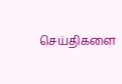செய்திகளை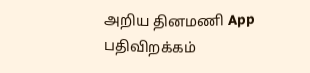அறிய தினமணி App பதிவிறக்கம்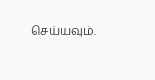செய்யவும்.